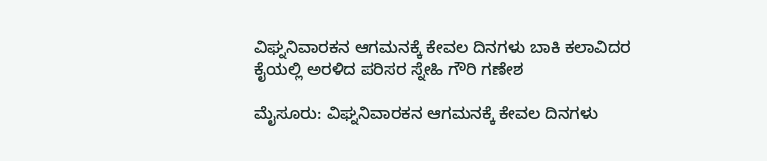ವಿಘ್ನನಿವಾರಕನ ಆಗಮನಕ್ಕೆ ಕೇವಲ ದಿನಗಳು ಬಾಕಿ ಕಲಾವಿದರ ಕೈಯಲ್ಲಿ ಅರಳಿದ ಪರಿಸರ ಸ್ನೇಹಿ ಗೌರಿ ಗಣೇಶ

ಮೈಸೂರು: ವಿಘ್ನನಿವಾರಕನ ಆಗಮನಕ್ಕೆ ಕೇವಲ ದಿನಗಳು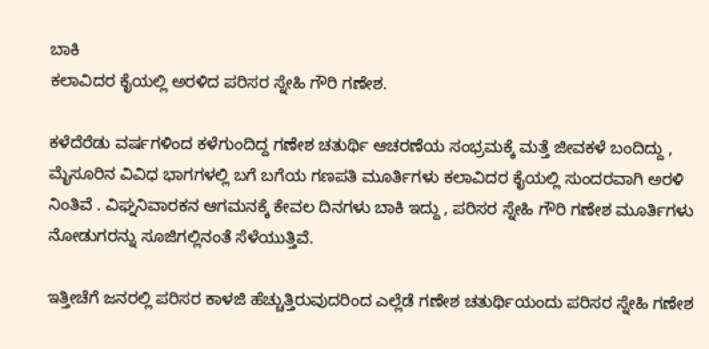ಬಾಕಿ
ಕಲಾವಿದರ ಕೈಯಲ್ಲಿ ಅರಳಿದ ಪರಿಸರ ಸ್ನೇಹಿ ಗೌರಿ ಗಣೇಶ.

ಕಳೆದೆರೆಡು ವರ್ಷಗಳಿಂದ ಕಳೆಗುಂದಿದ್ದ ಗಣೇಶ ಚತುರ್ಥಿ ಆಚರಣೆಯ ಸಂಭ್ರಮಕ್ಕೆ ಮತ್ತೆ ಜೀವಕಳೆ ಬಂದಿದ್ದು , ಮೈಸೂರಿನ ವಿವಿಧ ಭಾಗಗಳಲ್ಲಿ ಬಗೆ ಬಗೆಯ ಗಣಪತಿ ಮೂರ್ತಿಗಳು ಕಲಾವಿದರ ಕೈಯಲ್ಲಿ ಸುಂದರವಾಗಿ ಅರಳಿ ನಿಂತಿವೆ . ವಿಘ್ನನಿವಾರಕನ ಆಗಮನಕ್ಕೆ ಕೇವಲ ದಿನಗಳು ಬಾಕಿ ಇದ್ದು , ಪರಿಸರ ಸ್ನೇಹಿ ಗೌರಿ ಗಣೇಶ ಮೂರ್ತಿಗಳು ನೋಡುಗರನ್ನು ಸೂಜಿಗಲ್ಲಿನಂತೆ ಸೆಳೆಯುತ್ತಿವೆ.

ಇತ್ತೀಚೆಗೆ ಜನರಲ್ಲಿ ಪರಿಸರ ಕಾಳಜಿ ಹೆಚ್ಚುತ್ತಿರುವುದರಿಂದ ಎಲ್ಲೆಡೆ ಗಣೇಶ ಚತುರ್ಥಿಯಂದು ಪರಿಸರ ಸ್ನೇಹಿ ಗಣೇಶ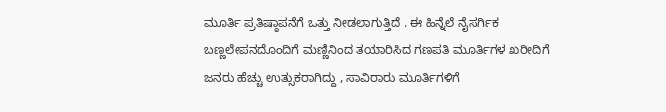ಮೂರ್ತಿ ಪ್ರತಿಷ್ಠಾಪನೆಗೆ ಒತ್ತು ನೀಡಲಾಗುತ್ತಿದೆ . ಈ ಹಿನ್ನೆಲೆ ನೈಸರ್ಗಿಕ ಬಣ್ಣಲೇಪನದೊಂದಿಗೆ ಮಣ್ಣಿನಿಂದ ತಯಾರಿಸಿದ ಗಣಪತಿ ಮೂರ್ತಿಗಳ ಖರೀದಿಗೆ ಜನರು ಹೆಚ್ಚು ಉತ್ಸುಕರಾಗಿದ್ದು , ಸಾವಿರಾರು ಮೂರ್ತಿಗಳಿಗೆ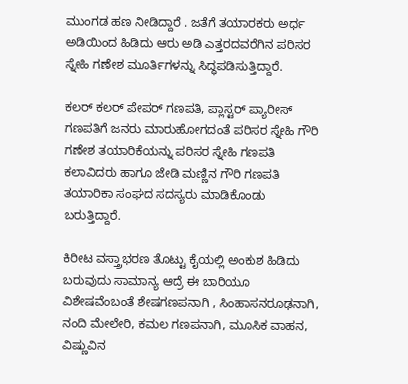ಮುಂಗಡ ಹಣ ನೀಡಿದ್ದಾರೆ . ಜತೆಗೆ ತಯಾರಕರು ಅರ್ಧ ಅಡಿಯಿಂದ ಹಿಡಿದು ಆರು ಅಡಿ ಎತ್ತರದವರೆಗಿನ ಪರಿಸರ ಸ್ನೇಹಿ ಗಣೇಶ ಮೂರ್ತಿಗಳನ್ನು ಸಿದ್ಧಪಡಿಸುತ್ತಿದ್ದಾರೆ.

ಕಲರ್ ಕಲರ್ ಪೇಪರ್ ಗಣಪತಿ, ಪ್ಲಾಸ್ಟರ್ ಪ್ಯಾರೀಸ್ ಗಣಪತಿಗೆ ಜನರು ಮಾರುಹೋಗದಂತೆ ಪರಿಸರ ಸ್ನೇಹಿ ಗೌರಿ ಗಣೇಶ ತಯಾರಿಕೆಯನ್ನು ಪರಿಸರ ಸ್ನೇಹಿ ಗಣಪತಿ ಕಲಾವಿದರು ಹಾಗೂ ಜೇಡಿ ಮಣ್ಣಿನ ಗೌರಿ ಗಣಪತಿ ತಯಾರಿಕಾ ಸಂಘದ ಸದಸ್ಯರು ಮಾಡಿಕೊಂಡು ಬರುತ್ತಿದ್ದಾರೆ.

ಕಿರೀಟ ವಸ್ತ್ರಾಭರಣ ತೊಟ್ಟು ಕೈಯಲ್ಲಿ ಅಂಕುಶ ಹಿಡಿದು ಬರುವುದು ಸಾಮಾನ್ಯ ಆದ್ರೆ ಈ ಬಾರಿಯೂ ವಿಶೇಷವೆಂಬಂತೆ ಶೇಷಗಣಪನಾಗಿ , ಸಿಂಹಾಸನರೂಢನಾಗಿ, ನಂದಿ ಮೇಲೇರಿ, ಕಮಲ ಗಣಪನಾಗಿ, ಮೂಸಿಕ ವಾಹನ, ವಿಷ್ಣುವಿನ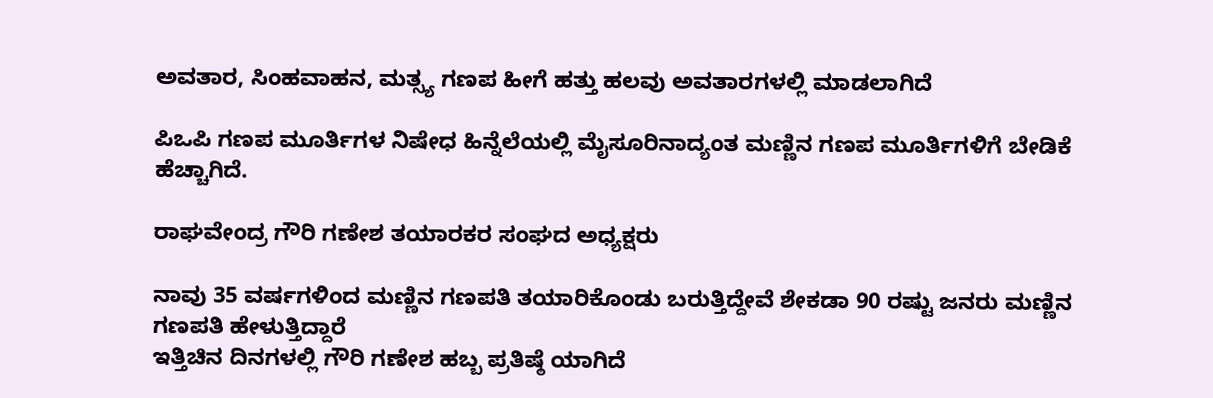ಅವತಾರ, ಸಿಂಹವಾಹನ, ಮತ್ಸ್ಯ ಗಣಪ ಹೀಗೆ ಹತ್ತು ಹಲವು ಅವತಾರಗಳಲ್ಲಿ ಮಾಡಲಾಗಿದೆ

ಪಿಒಪಿ ಗಣಪ ಮೂರ್ತಿಗಳ ನಿಷೇಧ ಹಿನ್ನೆಲೆಯಲ್ಲಿ ಮೈಸೂರಿನಾದ್ಯಂತ ಮಣ್ಣಿನ ಗಣಪ ಮೂರ್ತಿಗಳಿಗೆ ಬೇಡಿಕೆ ಹೆಚ್ಚಾಗಿದೆ.

ರಾಘವೇಂದ್ರ ಗೌರಿ ಗಣೇಶ ತಯಾರಕರ ಸಂಘದ ಅಧ್ಯಕ್ಷರು

ನಾವು 35 ವರ್ಷಗಳಿಂದ ಮಣ್ಣಿನ ಗಣಪತಿ ತಯಾರಿಕೊಂಡು ಬರುತ್ತಿದ್ದೇವೆ ಶೇಕಡಾ 90 ರಷ್ಟು ಜನರು ಮಣ್ಣಿನ ಗಣಪತಿ ಹೇಳುತ್ತಿದ್ದಾರೆ
ಇತ್ತಿಚಿನ ದಿನಗಳಲ್ಲಿ ಗೌರಿ ಗಣೇಶ ಹಬ್ಬ ಪ್ರತಿಷ್ಠೆ ಯಾಗಿದೆ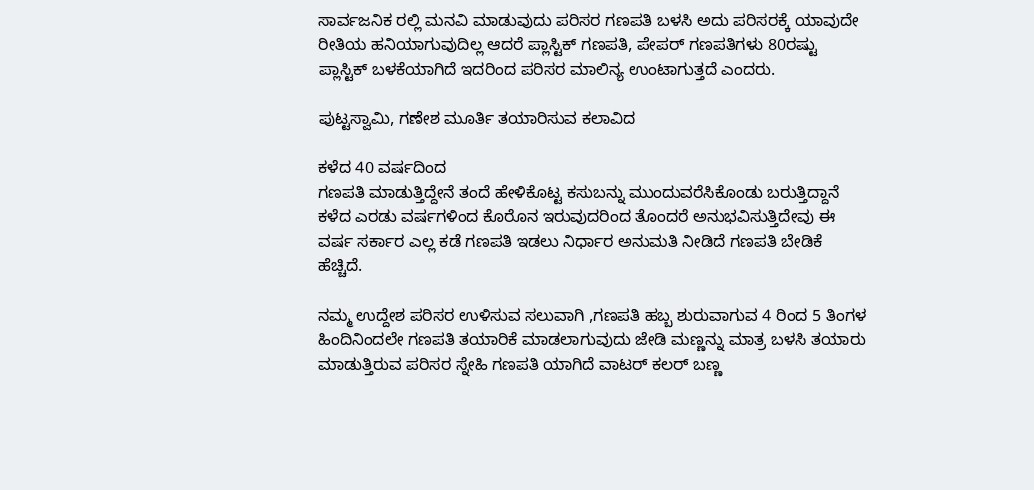ಸಾರ್ವಜನಿಕ ರಲ್ಲಿ ಮನವಿ ಮಾಡುವುದು ಪರಿಸರ ಗಣಪತಿ ಬಳಸಿ ಅದು ಪರಿಸರಕ್ಕೆ ಯಾವುದೇ ರೀತಿಯ ಹನಿಯಾಗುವುದಿಲ್ಲ ಆದರೆ ಪ್ಲಾಸ್ಟಿಕ್ ಗಣಪತಿ, ಪೇಪರ್ ಗಣಪತಿಗಳು 80ರಷ್ಟು ಪ್ಲಾಸ್ಟಿಕ್ ಬಳಕೆಯಾಗಿದೆ ಇದರಿಂದ ಪರಿಸರ ಮಾಲಿನ್ಯ ಉಂಟಾಗುತ್ತದೆ ಎಂದರು.

ಪುಟ್ಟಸ್ವಾಮಿ, ಗಣೇಶ ಮೂರ್ತಿ ತಯಾರಿಸುವ ಕಲಾವಿದ

ಕಳೆದ 40 ವರ್ಷದಿಂದ
ಗಣಪತಿ ಮಾಡುತ್ತಿದ್ದೇನೆ ತಂದೆ ಹೇಳಿಕೊಟ್ಟ ಕಸುಬನ್ನು ಮುಂದುವರೆಸಿಕೊಂಡು ಬರುತ್ತಿದ್ದಾನೆ ಕಳೆದ ಎರಡು ವರ್ಷಗಳಿಂದ ಕೊರೊನ ಇರುವುದರಿಂದ ತೊಂದರೆ ಅನುಭವಿಸುತ್ತಿದೇವು ಈ ವರ್ಷ ಸರ್ಕಾರ ಎಲ್ಲ ಕಡೆ ಗಣಪತಿ ಇಡಲು ನಿರ್ಧಾರ ಅನುಮತಿ ನೀಡಿದೆ ಗಣಪತಿ ಬೇಡಿಕೆ ಹೆಚ್ಚಿದೆ.

ನಮ್ಮ ಉದ್ದೇಶ ಪರಿಸರ ಉಳಿಸುವ ಸಲುವಾಗಿ ,ಗಣಪತಿ ಹಬ್ಬ ಶುರುವಾಗುವ 4 ರಿಂದ 5 ತಿಂಗಳ ಹಿಂದಿನಿಂದಲೇ ಗಣಪತಿ ತಯಾರಿಕೆ ಮಾಡಲಾಗುವುದು ಜೇಡಿ ಮಣ್ಣನ್ನು ಮಾತ್ರ ಬಳಸಿ ತಯಾರು ಮಾಡುತ್ತಿರುವ ಪರಿಸರ ಸ್ನೇಹಿ ಗಣಪತಿ ಯಾಗಿದೆ ವಾಟರ್ ಕಲರ್ ಬಣ್ಣ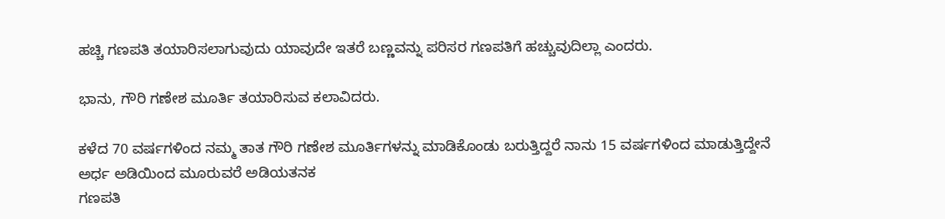ಹಚ್ಚಿ ಗಣಪತಿ ತಯಾರಿಸಲಾಗುವುದು ಯಾವುದೇ ಇತರೆ ಬಣ್ಣವನ್ನು ಪರಿಸರ ಗಣಪತಿಗೆ ಹಚ್ಚುವುದಿಲ್ಲಾ ಎಂದರು.

ಭಾನು, ಗೌರಿ ಗಣೇಶ ಮೂರ್ತಿ ತಯಾರಿಸುವ ಕಲಾವಿದರು.

ಕಳೆದ 70 ವರ್ಷಗಳಿಂದ ನಮ್ಮ ತಾತ ಗೌರಿ ಗಣೇಶ ಮೂರ್ತಿಗಳನ್ನು ಮಾಡಿಕೊಂಡು ಬರುತ್ತಿದ್ದರೆ ನಾನು 15 ವರ್ಷಗಳಿಂದ ಮಾಡುತ್ತಿದ್ದೇನೆ ಅರ್ಧ ಅಡಿಯಿಂದ ಮೂರುವರೆ ಅಡಿಯತನಕ
ಗಣಪತಿ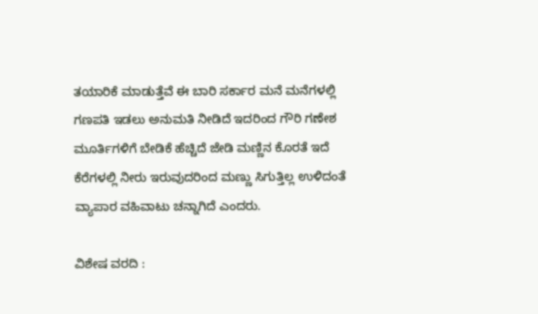ತಯಾರಿಕೆ ಮಾಡುತ್ತೆವೆ ಈ ಬಾರಿ ಸರ್ಕಾರ ಮನೆ ಮನೆಗಳಲ್ಲಿ ಗಣಪತಿ ಇಡಲು ಅನುಮತಿ ನೀಡಿದೆ ಇದರಿಂದ ಗೌರಿ ಗಣೇಶ ಮೂರ್ತಿಗಳಿಗೆ ಬೇಡಿಕೆ ಹೆಚ್ಚಿದೆ ಜೇಡಿ ಮಣ್ಣಿನ ಕೊರತೆ ಇದೆ ಕೆರೆಗಳಲ್ಲಿ ನೀರು ಇರುವುದರಿಂದ ಮಣ್ಣು ಸಿಗುತ್ತಿಲ್ಲ ಉಳಿದಂತೆ ವ್ಯಾಪಾರ ವಹಿವಾಟು ಚನ್ನಾಗಿದೆ ಎಂದರು.

ವಿಶೇಷ ವರದಿ :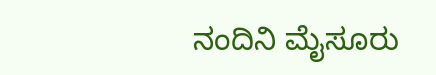ನಂದಿನಿ ‌ಮೈಸೂರು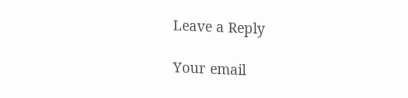Leave a Reply

Your email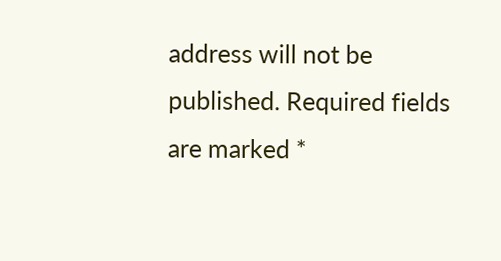address will not be published. Required fields are marked *